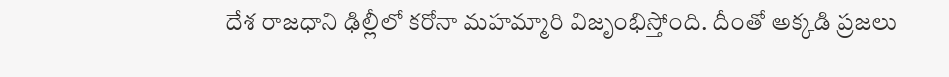దేశ రాజధాని ఢిల్లీలో కరోనా మహమ్మారి విజృంభిస్తోంది. దీంతో అక్కడి ప్రజలు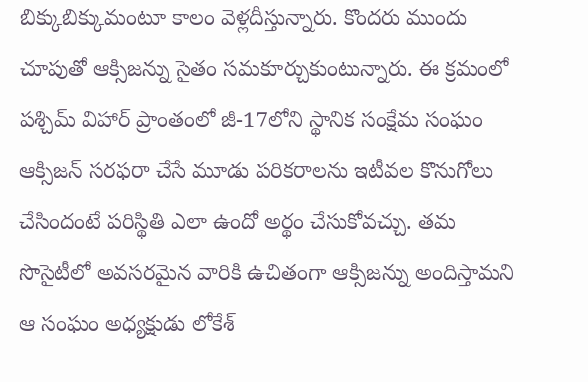బిక్కుబిక్కుమంటూ కాలం వెళ్లదీస్తున్నారు. కొందరు ముందు చూపుతో ఆక్సిజన్ను సైతం సమకూర్చుకుంటున్నారు. ఈ క్రమంలో పశ్చిమ్ విహార్ ప్రాంతంలో జీ-17లోని స్థానిక సంక్షేమ సంఘం ఆక్సిజన్ సరఫరా చేసే మూడు పరికరాలను ఇటీవల కొనుగోలు చేసిందంటే పరిస్థితి ఎలా ఉందో అర్థం చేసుకోవచ్చు. తమ సొసైటీలో అవసరమైన వారికి ఉచితంగా ఆక్సిజన్ను అందిస్తామని ఆ సంఘం అధ్యక్షుడు లోకేశ్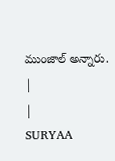ముంజాల్ అన్నారు.
|
|
SURYAA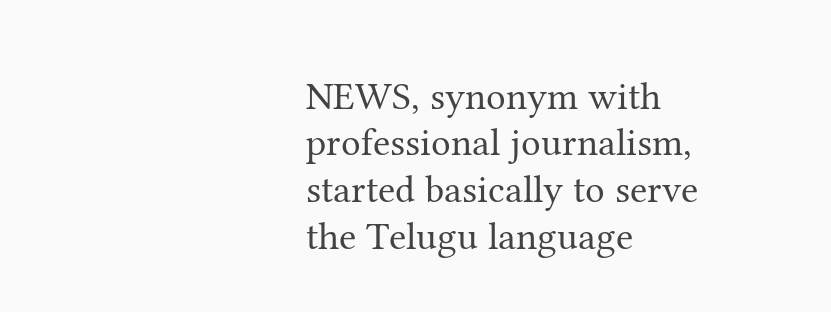NEWS, synonym with professional journalism, started basically to serve the Telugu language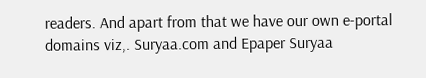readers. And apart from that we have our own e-portal domains viz,. Suryaa.com and Epaper Suryaa